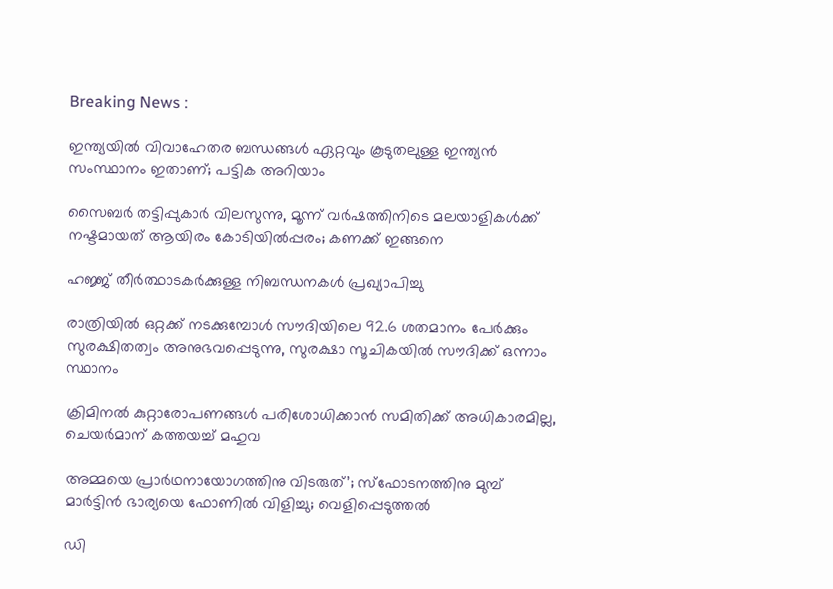Breaking News :

ഇന്ത്യയില്‍ വിവാഹേതര ബന്ധങ്ങള്‍ ഏറ്റവും കൂടുതലുള്ള ഇന്ത്യന്‍ സംസ്ഥാനം ഇതാണ്; പട്ടിക അറിയാം

സൈബര്‍ തട്ടിപ്പുകാര്‍ വിലസുന്നു, മൂന്ന് വര്‍ഷത്തിനിടെ മലയാളികള്‍ക്ക് നഷ്ടമായത് ആയിരം കോടിയില്‍പ്പരം; കണക്ക് ഇങ്ങനെ

ഹജ്ജ് തീർത്ഥാടകർക്കുള്ള നിബന്ധനകൾ പ്രഖ്യാപിച്ചു

രാത്രിയിൽ ഒറ്റക്ക് നടക്കുമ്പോൾ സൗദിയിലെ 92.6 ശതമാനം പേർക്കും സുരക്ഷിതത്വം അനുഭവപ്പെടുന്നു, സുരക്ഷാ സൂചികയിൽ സൗദിക്ക് ഒന്നാം സ്ഥാനം

ക്രിമിനല്‍ കുറ്റാരോപണങ്ങള്‍ പരിശോധിക്കാന്‍ സമിതിക്ക്‌ അധികാരമില്ല, ചെയര്‍മാന്‌ കത്തയച്ച് മഹുവ

അമ്മയെ പ്രാര്‍ഥനായോഗത്തിനു വിടരുത്’; സ്‌ഫോടനത്തിനു മുമ്പ് മാര്‍ട്ടിന്‍ ഭാര്യയെ ഫോണില്‍ വിളിച്ചു; വെളിപ്പെടുത്തല്‍

ഡി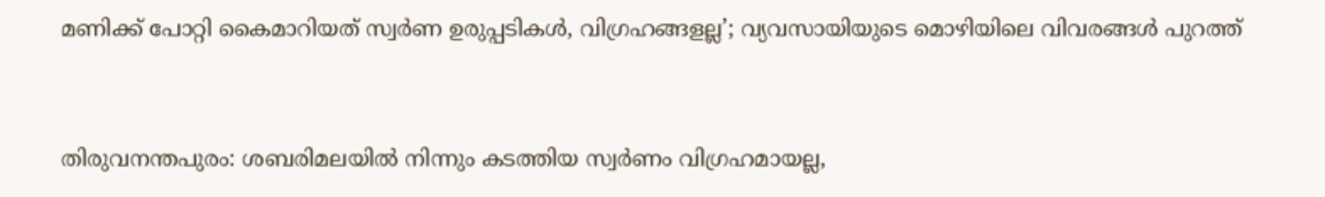മണിക്ക് പോറ്റി കൈമാറിയത് സ്വര്‍ണ ഉരുപ്പടികള്‍, വിഗ്രഹങ്ങളല്ല’; വ്യവസായിയുടെ മൊഴിയിലെ വിവരങ്ങള്‍ പുറത്ത്


തിരുവനന്തപുരം: ശബരിമലയില്‍ നിന്നും കടത്തിയ സ്വര്‍ണം വിഗ്രഹമായല്ല,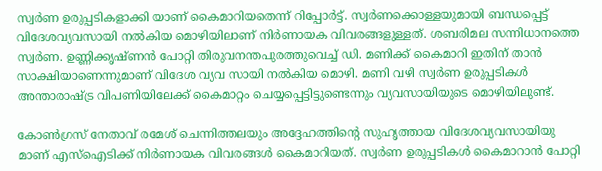സ്വര്‍ണ ഉരുപ്പടികളാക്കി യാണ് കൈമാറിയതെന്ന് റിപ്പോര്‍ട്ട്. സ്വര്‍ണക്കൊള്ളയുമായി ബന്ധപ്പെട്ട് വിദേശവ്യവസായി നല്‍കിയ മൊഴിയിലാണ് നിര്‍ണായക വിവരങ്ങളുള്ളത്. ശബരിമല സന്നിധാനത്തെ സ്വര്‍ണ. ഉണ്ണിക്കൃഷ്ണന്‍ പോറ്റി തിരുവനന്തപുരത്തുവെച്ച് ഡി. മണിക്ക് കൈമാറി ഇതിന് താന്‍ സാക്ഷിയാണെന്നുമാണ് വിദേശ വ്യവ സായി നല്‍കിയ മൊഴി. മണി വഴി സ്വര്‍ണ ഉരുപ്പടികള്‍ അന്താരാഷ്ട്ര വിപണിയിലേക്ക് കൈമാറ്റം ചെയ്യപ്പെട്ടിട്ടുണ്ടെന്നും വ്യവസായിയുടെ മൊഴിയിലുണ്ട്.

കോണ്‍ഗ്രസ് നേതാവ് രമേശ് ചെന്നിത്തലയും അദ്ദേഹത്തിന്റെ സുഹൃത്തായ വിദേശവ്യവസായിയു മാണ് എസ്‌ഐടിക്ക് നിര്‍ണായക വിവരങ്ങള്‍ കൈമാറിയത്. സ്വര്‍ണ ഉരുപ്പടികള്‍ കൈമാറാന്‍ പോറ്റി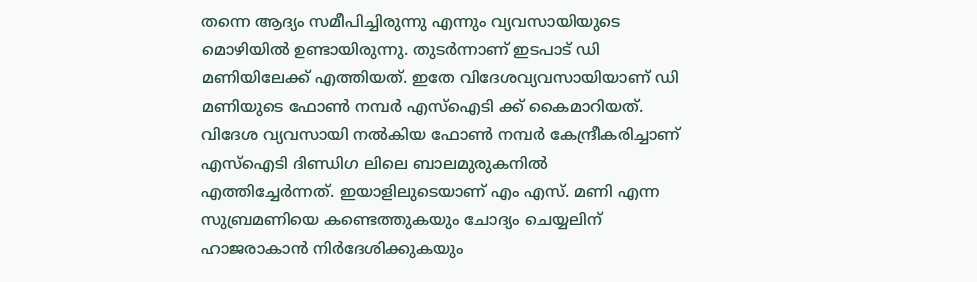തന്നെ ആദ്യം സമീപിച്ചിരുന്നു എന്നും വ്യവസായിയുടെ മൊഴിയില്‍ ഉണ്ടായിരുന്നു. തുടര്‍ന്നാണ് ഇടപാട് ഡി മണിയിലേക്ക് എത്തിയത്. ഇതേ വിദേശവ്യവസായിയാണ് ഡി മണിയുടെ ഫോണ്‍ നമ്പര്‍ എസ്‌ഐടി ക്ക് കൈമാറിയത്. വിദേശ വ്യവസായി നല്‍കിയ ഫോണ്‍ നമ്പര്‍ കേന്ദ്രീകരിച്ചാണ് എസ്‌ഐടി ദിണ്ഡിഗ ലിലെ ബാലമുരുകനില്‍ എത്തിച്ചേര്‍ന്നത്. ഇയാളിലുടെയാണ് എം എസ്. മണി എന്ന സുബ്രമണിയെ കണ്ടെത്തുകയും ചോദ്യം ചെയ്യലിന് ഹാജരാകാന്‍ നിര്‍ദേശിക്കുകയും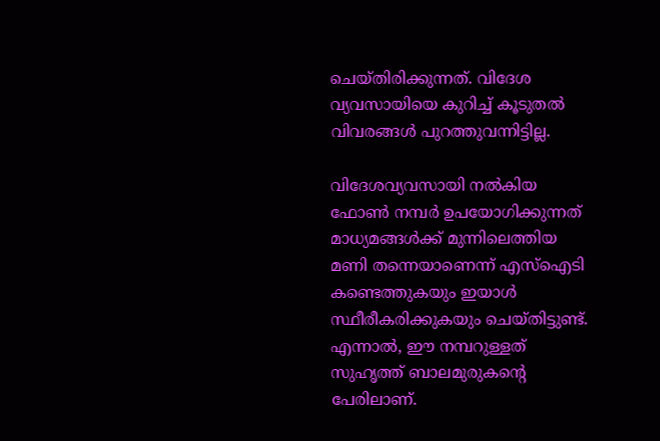ചെയ്തിരിക്കുന്നത്. വിദേശ വ്യവസായിയെ കുറിച്ച് കൂടുതല്‍ വിവരങ്ങള്‍ പുറത്തുവന്നിട്ടില്ല.

വിദേശവ്യവസായി നല്‍കിയ ഫോണ്‍ നമ്പര്‍ ഉപയോഗിക്കുന്നത് മാധ്യമങ്ങള്‍ക്ക് മുന്നിലെത്തിയ മണി തന്നെയാണെന്ന് എസ്‌ഐടി കണ്ടെത്തുകയും ഇയാള്‍ സ്ഥീരീകരിക്കുകയും ചെയ്തിട്ടുണ്ട്. എന്നാല്‍, ഈ നമ്പറുള്ളത് സുഹൃത്ത് ബാലമുരുകന്റെ പേരിലാണ്.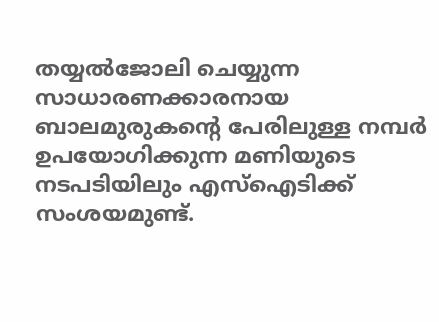തയ്യല്‍ജോലി ചെയ്യുന്ന സാധാരണക്കാരനായ ബാലമുരുകന്റെ പേരിലുള്ള നമ്പര്‍ ഉപയോഗിക്കുന്ന മണിയുടെ നടപടിയിലും എസ്‌ഐടിക്ക് സംശയമുണ്ട്.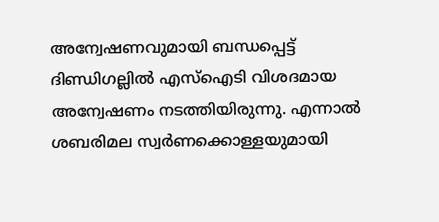അന്വേഷണവുമായി ബന്ധപ്പെട്ട് ദിണ്ഡിഗല്ലില്‍ എസ്‌ഐടി വിശദമായ അന്വേഷണം നടത്തിയിരുന്നു. എന്നാല്‍ ശബരിമല സ്വര്‍ണക്കൊള്ളയുമായി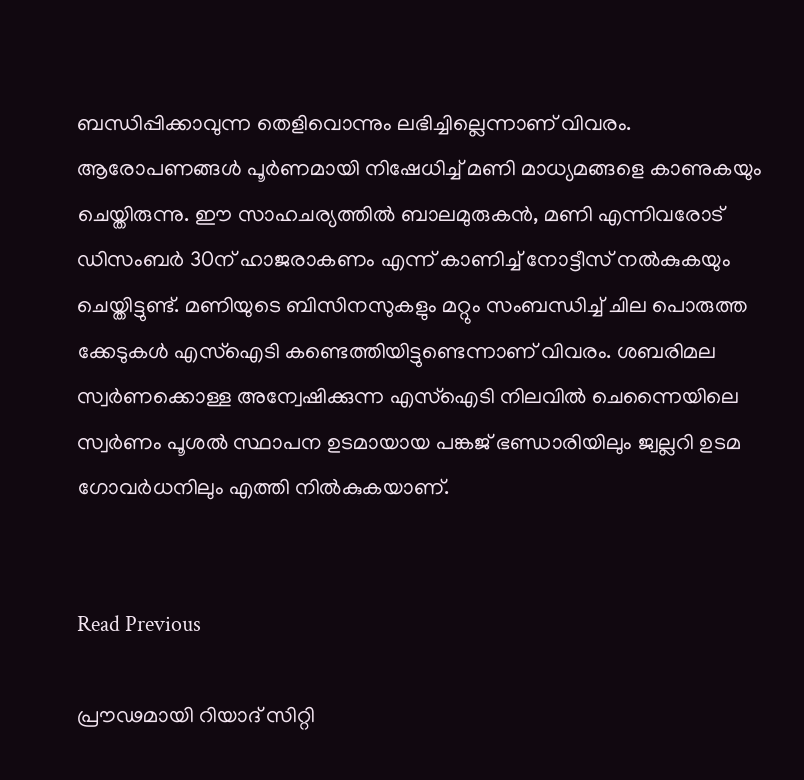ബന്ധിപ്പിക്കാവുന്ന തെളിവൊന്നും ലഭിച്ചില്ലെന്നാണ് വിവരം. ആരോപണങ്ങള്‍ പൂര്‍ണമായി നിഷേധിച്ച് മണി മാധ്യമങ്ങളെ കാണുകയും ചെയ്തിരുന്നു. ഈ സാഹചര്യത്തില്‍ ബാലമുരുകന്‍, മണി എന്നിവരോട് ഡിസംബര്‍ 30ന് ഹാജരാകണം എന്ന് കാണിച്ച് നോട്ടീസ് നല്‍കുകയും ചെയ്തിട്ടുണ്ട്. മണിയുടെ ബിസിനസുകളും മറ്റും സംബന്ധിച്ച് ചില പൊരുത്ത ക്കേടുകള്‍ എസ്‌ഐടി കണ്ടെത്തിയിട്ടുണ്ടെന്നാണ് വിവരം. ശബരിമല സ്വര്‍ണക്കൊള്ള അന്വേഷിക്കുന്ന എസ്‌ഐടി നിലവില്‍ ചെന്നൈയിലെ സ്വര്‍ണം പൂശല്‍ സ്ഥാപന ഉടമായായ പങ്കജ് ഭണ്ഡാരിയിലും ജ്വല്ലറി ഉടമ ഗോവര്‍ധനിലും എത്തി നില്‍കുകയാണ്.


Read Previous

പ്രൗഢമായി റിയാദ് സിറ്റി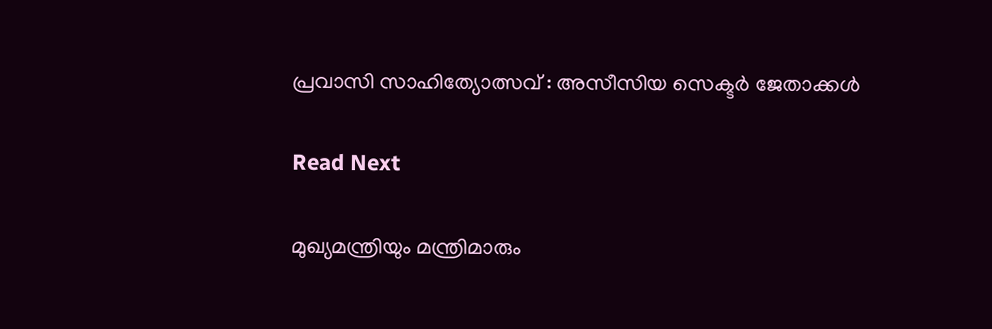പ്രവാസി സാഹിത്യോത്സവ് : അസീസിയ സെക്ടർ ജേതാക്കൾ

Read Next

മുഖ്യമന്ത്രിയും മന്ത്രിമാരും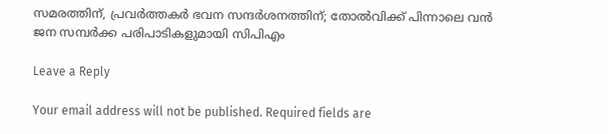സമരത്തിന്, പ്രവര്‍ത്തകര്‍ ഭവന സന്ദര്‍ശനത്തിന്; തോല്‍വിക്ക് പിന്നാലെ വന്‍ ജന സമ്പര്‍ക്ക പരിപാടികളുമായി സിപിഎം

Leave a Reply

Your email address will not be published. Required fields are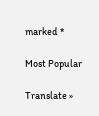marked *

Most Popular

Translate »